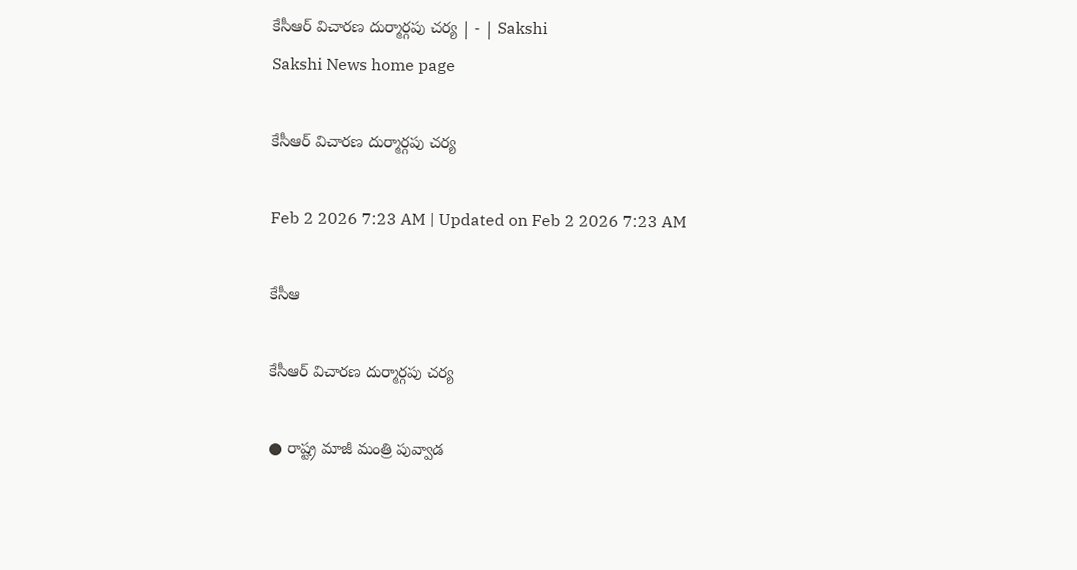కేసీఆర్‌ విచారణ దుర్మార్గపు చర్య | - | Sakshi
Sakshi News home page

కేసీఆర్‌ విచారణ దుర్మార్గపు చర్య

Feb 2 2026 7:23 AM | Updated on Feb 2 2026 7:23 AM

కేసీఆ

కేసీఆర్‌ విచారణ దుర్మార్గపు చర్య

● రాష్ట్ర మాజీ మంత్రి పువ్వాడ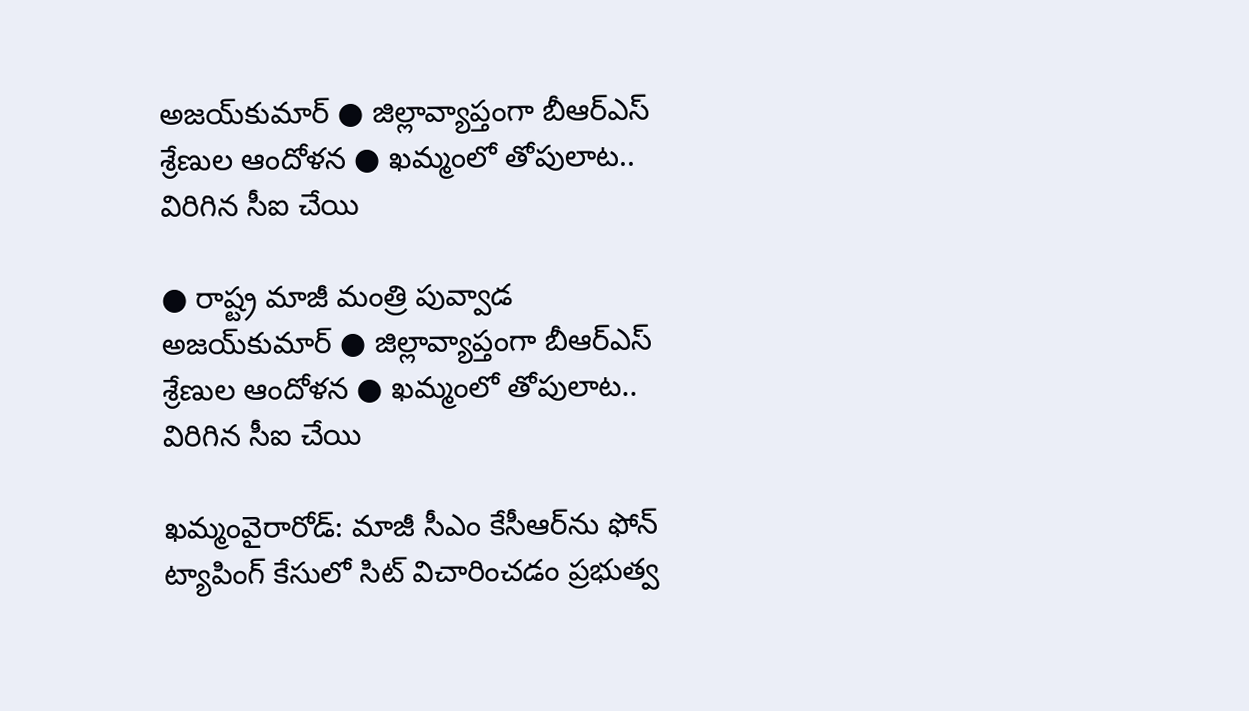అజయ్‌కుమార్‌ ● జిల్లావ్యాప్తంగా బీఆర్‌ఎస్‌ శ్రేణుల ఆందోళన ● ఖమ్మంలో తోపులాట.. విరిగిన సీఐ చేయి

● రాష్ట్ర మాజీ మంత్రి పువ్వాడ అజయ్‌కుమార్‌ ● జిల్లావ్యాప్తంగా బీఆర్‌ఎస్‌ శ్రేణుల ఆందోళన ● ఖమ్మంలో తోపులాట.. విరిగిన సీఐ చేయి

ఖమ్మంవైరారోడ్‌: మాజీ సీఎం కేసీఆర్‌ను ఫోన్‌ ట్యాపింగ్‌ కేసులో సిట్‌ విచారించడం ప్రభుత్వ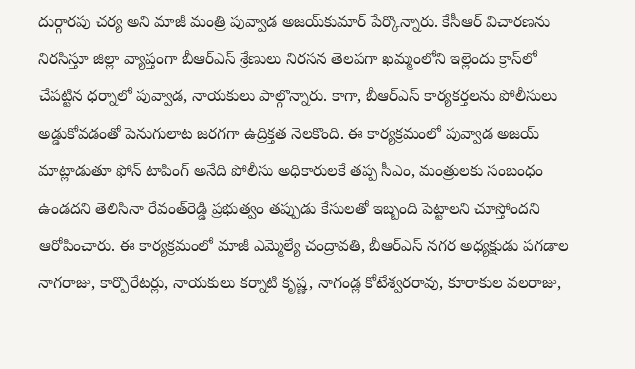దుర్గారపు చర్య అని మాజీ మంత్రి పువ్వాడ అజయ్‌కుమార్‌ పేర్కొన్నారు. కేసీఆర్‌ విచారణను నిరసిస్తూ జిల్లా వ్యాప్తంగా బీఆర్‌ఎస్‌ శ్రేణులు నిరసన తెలపగా ఖమ్మంలోని ఇల్లెందు క్రాస్‌లో చేపట్టిన ధర్నాలో పువ్వాడ, నాయకులు పాల్గొన్నారు. కాగా, బీఆర్‌ఎస్‌ కార్యకర్తలను పోలీసులు అడ్డుకోవడంతో పెనుగులాట జరగగా ఉద్రిక్తత నెలకొంది. ఈ కార్యక్రమంలో పువ్వాడ అజయ్‌ మాట్లాడుతూ ఫోన్‌ టాపింగ్‌ అనేది పోలీసు అధికారులకే తప్ప సీఎం, మంత్రులకు సంబంధం ఉండదని తెలిసినా రేవంత్‌రెడ్డి ప్రభుత్వం తప్పుడు కేసులతో ఇబ్బంది పెట్టాలని చూస్తోందని ఆరోపించారు. ఈ కార్యక్రమంలో మాజీ ఎమ్మెల్యే చంద్రావతి, బీఆర్‌ఎస్‌ నగర అధ్యక్షుడు పగడాల నాగరాజు, కార్పొరేటర్లు, నాయకులు కర్నాటి కృష్ణ, నాగండ్ల కోటేశ్వరరావు, కూరాకుల వలరాజు,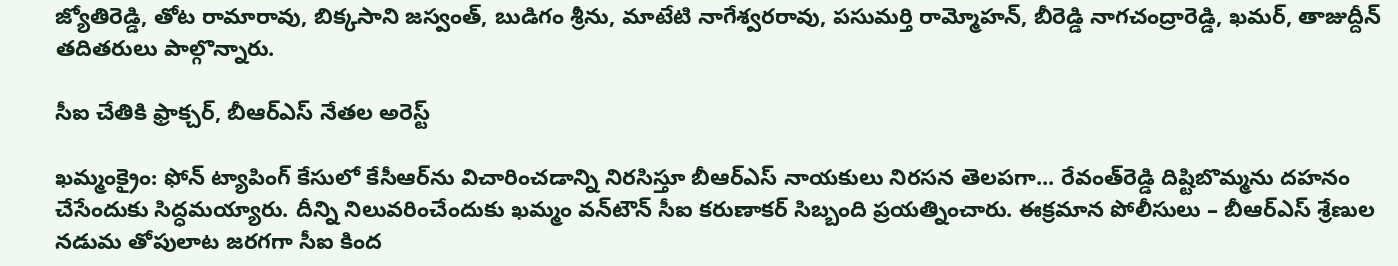జ్యోతిరెడ్డి, తోట రామారావు, బిక్కసాని జస్వంత్‌, బుడిగం శ్రీను, మాటేటి నాగేశ్వరరావు, పసుమర్తి రామ్మోహన్‌, బీరెడ్డి నాగచంద్రారెడ్డి, ఖమర్‌, తాజుద్దీన్‌ తదితరులు పాల్గొన్నారు.

సీఐ చేతికి ఫ్రాక్చర్‌, బీఆర్‌ఎస్‌ నేతల అరెస్ట్‌

ఖమ్మంక్రైం: ఫోన్‌ ట్యాపింగ్‌ కేసులో కేసీఆర్‌ను విచారించడాన్ని నిరసిస్తూ బీఆర్‌ఎస్‌ నాయకులు నిరసన తెలపగా... రేవంత్‌రెడ్డి దిష్టిబొమ్మను దహనం చేసేందుకు సిద్ధమయ్యారు. దీన్ని నిలువరించేందుకు ఖమ్మం వన్‌టౌన్‌ సీఐ కరుణాకర్‌ సిబ్బంది ప్రయత్నించారు. ఈక్రమాన పోలీసులు – బీఆర్‌ఎస్‌ శ్రేణుల నడుమ తోపులాట జరగగా సీఐ కింద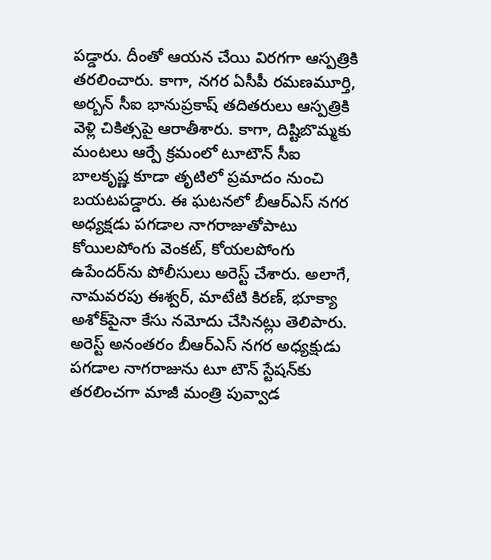పడ్డారు. దీంతో ఆయన చేయి విరగగా ఆస్పత్రికి తరలించారు. కాగా, నగర ఏసీపీ రమణమూర్తి, అర్బన్‌ సీఐ భానుప్రకాష్‌ తదితరులు ఆస్పత్రికి వెళ్లి చికిత్సపై ఆరాతీశారు. కాగా, దిష్టిబొమ్మకు మంటలు ఆర్పే క్రమంలో టూటౌన్‌ సీఐ బాలకృష్ణ కూడా తృటిలో ప్రమాదం నుంచి బయటపడ్డారు. ఈ ఘటనలో బీఆర్‌ఎస్‌ నగర అధ్యక్షడు పగడాల నాగరాజుతోపాటు కోయిలపోంగు వెంకట్‌, కోయలపోంగు ఉపేందర్‌ను పోలీసులు అరెస్ట్‌ చేశారు. అలాగే, నామవరపు ఈశ్వర్‌, మాటేటి కిరణ్‌, భూక్యా అశోక్‌పైనా కేసు నమోదు చేసినట్లు తెలిపారు. అరెస్ట్‌ అనంతరం బీఆర్‌ఎస్‌ నగర అధ్యక్షుడు పగడాల నాగరాజును టూ టౌన్‌ స్టేషన్‌కు తరలించగా మాజీ మంత్రి పువ్వాడ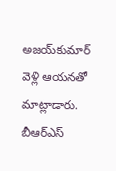అజయ్‌కుమార్‌ వెళ్లి ఆయనతో మాట్లాడారు. బీఆర్‌ఎస్‌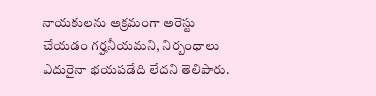నాయకులను అక్రమంగా అరెస్టు చేయడం గర్హనీయమని, నిర్బంధాలు ఎదురైనా భయపడేది లేదని తెలిపారు.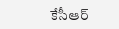కేసీఆర్‌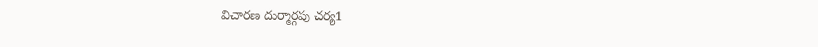విచారణ దుర్మార్గపు చర్య1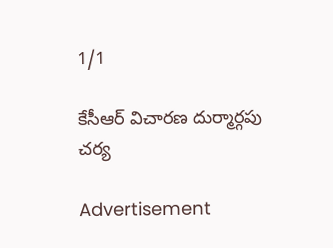1/1

కేసీఆర్‌ విచారణ దుర్మార్గపు చర్య

Advertisement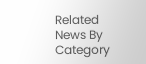Related News By Category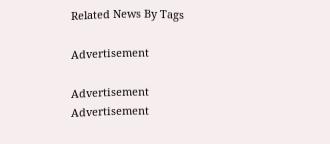Related News By Tags

Advertisement

Advertisement
Advertisement